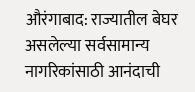औरंगाबाद: राज्यातील बेघर असलेल्या सर्वसामान्य नागरिकांसाठी आनंदाची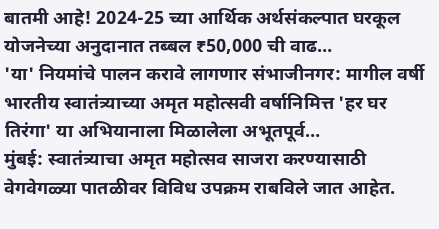बातमी आहे! 2024-25 च्या आर्थिक अर्थसंकल्पात घरकूल योजनेच्या अनुदानात तब्बल ₹50,000 ची वाढ…
'या' नियमांचे पालन करावे लागणार संभाजीनगर: मागील वर्षी भारतीय स्वातंत्र्याच्या अमृत महोत्सवी वर्षानिमित्त 'हर घर तिरंगा' या अभियानाला मिळालेला अभूतपूर्व…
मुंबई: स्वातंत्र्याचा अमृत महोत्सव साजरा करण्यासाठी वेगवेगळ्या पातळीवर विविध उपक्रम राबविले जात आहेत.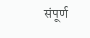संपूर्ण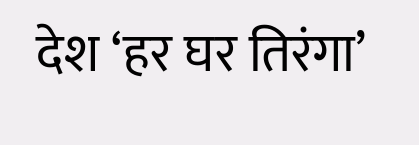देश ‘हर घर तिरंगा’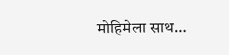मोहिमेला साथ…